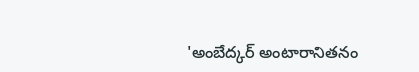'అంబేద్కర్ అంటారానితనం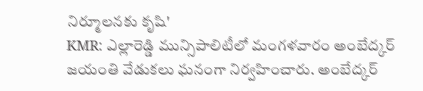నిర్మూలనకు కృషి'
KMR: ఎల్లారెడ్డి మున్సిపాలిటీలో మంగళవారం అంబేద్కర్ జయంతి వేడుకలు ఘనంగా నిర్వహించారు. అంబేద్కర్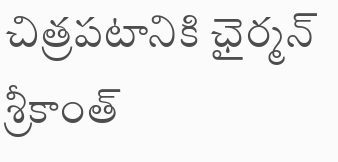చిత్రపటానికి ఛైర్మన్ శ్రీకాంత్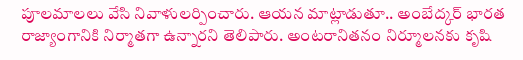పూలమాలలు వేసి నివాళులర్పించారు. ఆయన మాట్లాడుతూ.. అంబేద్కర్ భారత రాజ్యాంగానికి నిర్మాతగా ఉన్నారని తెలిపారు. అంటరానితనం నిర్మూలనకు కృషి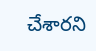చేశారని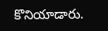కొనియాడారు.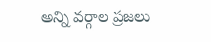అన్ని వర్గాల ప్రజలు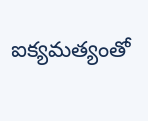ఐక్యమత్యంతో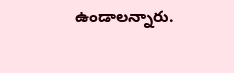ఉండాలన్నారు.